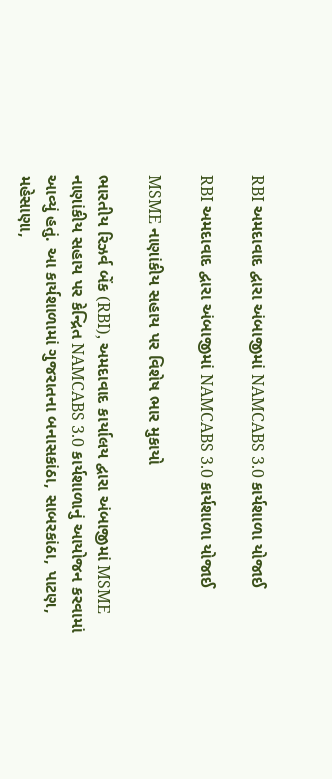RBI અમદાવાદ દ્વારા અંબાજીમાં NAMCABS 3.0 કાર્યશાળા યોજાઈ

RBI અમદાવાદ દ્વારા અંબાજીમાં NAMCABS 3.0 કાર્યશાળા યોજાઈ

MSME નાણાંકીય સહાય પર વિશેષ ભાર મુકાયો

ભારતીય રિઝર્વ બેંક (RBI), અમદાવાદ કાર્યાલય દ્વારા અંબાજીમાં MSME નાણાંકીય સહાય પર કેન્દ્રિત NAMCABS 3.0 કાર્યશાળાનું આયોજન કરવામાં આવ્યું હતું. આ કાર્યશાળામાં ગુજરાતના બનાસકાંઠા, સાબરકાંઠા, પાટણ, મહેસાણા,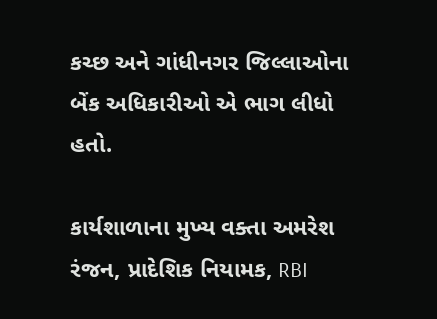કચ્છ અને ગાંધીનગર જિલ્લાઓના બેંક અધિકારીઓ એ ભાગ લીધો હતો.

કાર્યશાળાના મુખ્ય વક્તા અમરેશ રંજન, પ્રાદેશિક નિયામક, RBI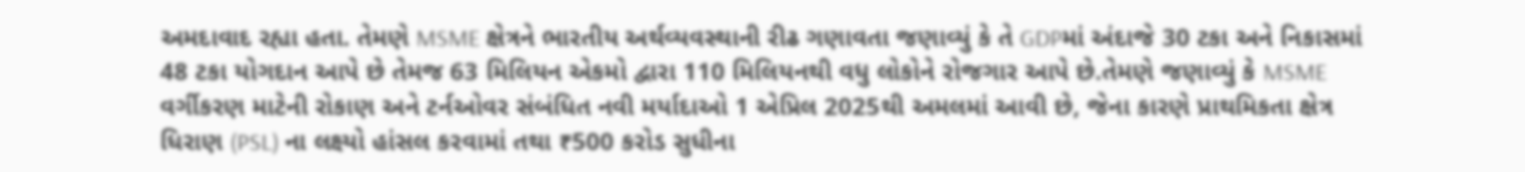અમદાવાદ રહ્યા હતા. તેમણે MSME ક્ષેત્રને ભારતીય અર્થવ્યવસ્થાની રીઢ ગણાવતા જણાવ્યું કે તે GDPમાં અંદાજે 30 ટકા અને નિકાસમાં 48 ટકા યોગદાન આપે છે તેમજ 63 મિલિયન એકમો દ્વારા 110 મિલિયનથી વધુ લોકોને રોજગાર આપે છે.તેમણે જણાવ્યું કે MSME વર્ગીકરણ માટેની રોકાણ અને ટર્નઓવર સંબંધિત નવી મર્યાદાઓ 1 એપ્રિલ 2025થી અમલમાં આવી છે, જેના કારણે પ્રાથમિકતા ક્ષેત્ર ધિરાણ (PSL) ના લક્ષ્યો હાંસલ કરવામાં તથા ₹500 કરોડ સુધીના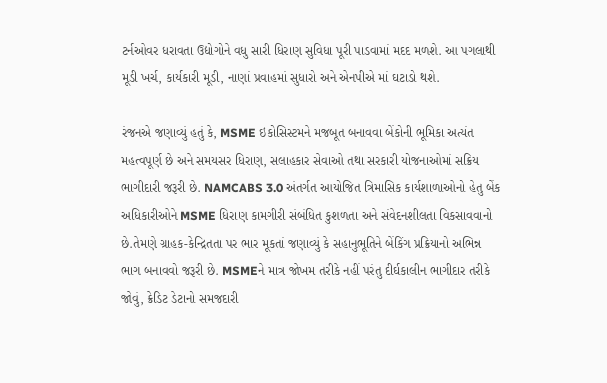ટર્નઓવર ધરાવતા ઉદ્યોગોને વધુ સારી ધિરાણ સુવિધા પૂરી પાડવામાં મદદ મળશે. આ પગલાથી મૂડી ખર્ચ, કાર્યકારી મૂડી, નાણાં પ્રવાહમાં સુધારો અને એનપીએ માં ઘટાડો થશે.

રંજનએ જણાવ્યું હતું કે, MSME ઇકોસિસ્ટમને મજબૂત બનાવવા બેંકોની ભૂમિકા અત્યંત મહત્વપૂર્ણ છે અને સમયસર ધિરાણ, સલાહકાર સેવાઓ તથા સરકારી યોજનાઓમાં સક્રિય ભાગીદારી જરૂરી છે. NAMCABS 3.0 અંતર્ગત આયોજિત ત્રિમાસિક કાર્યશાળાઓનો હેતુ બેંક અધિકારીઓને MSME ધિરાણ કામગીરી સંબંધિત કુશળતા અને સંવેદનશીલતા વિકસાવવાનો છે.તેમણે ગ્રાહક-કેન્દ્રિતતા પર ભાર મૂકતાં જણાવ્યું કે સહાનુભૂતિને બેંકિંગ પ્રક્રિયાનો અભિન્ન ભાગ બનાવવો જરૂરી છે. MSMEને માત્ર જોખમ તરીકે નહીં પરંતુ દીર્ઘકાલીન ભાગીદાર તરીકે જોવું, ક્રેડિટ ડેટાનો સમજદારી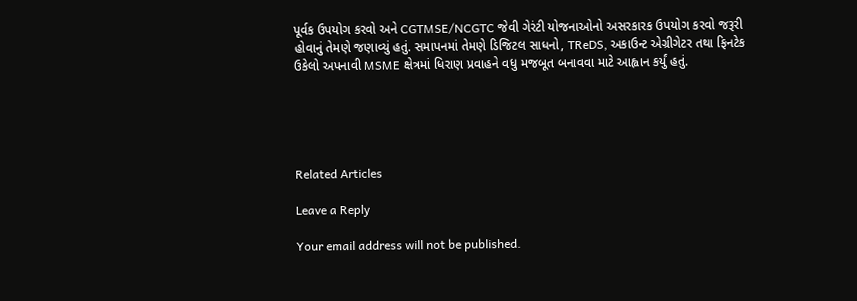પૂર્વક ઉપયોગ કરવો અને CGTMSE/NCGTC જેવી ગેરંટી યોજનાઓનો અસરકારક ઉપયોગ કરવો જરૂરી હોવાનું તેમણે જણાવ્યું હતું. સમાપનમાં તેમણે ડિજિટલ સાધનો, TReDS, અકાઉન્ટ એગ્રીગેટર તથા ફિનટેક ઉકેલો અપનાવી MSME ક્ષેત્રમાં ધિરાણ પ્રવાહને વધુ મજબૂત બનાવવા માટે આહ્વાન કર્યું હતું.





Related Articles

Leave a Reply

Your email address will not be published.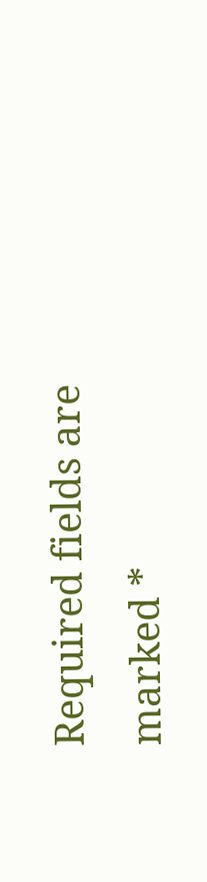Required fields are marked *